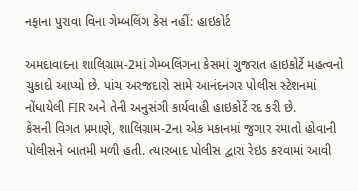નફાના પુરાવા વિના ગેમ્બલિંગ કેસ નહીં: હાઇકોર્ટ

અમદાવાદના શાલિગ્રામ-2માં ગેમ્બલિંગના કેસમાં ગુજરાત હાઇકોર્ટે મહત્વનો ચુકાદો આપ્યો છે. પાંચ અરજદારો સામે આનંદનગર પોલીસ સ્ટેશનમાં નોંધાયેલી FIR અને તેની અનુસંગી કાર્યવાહી હાઇકોર્ટે રદ કરી છે.
કેસની વિગત પ્રમાણે, શાલિગ્રામ-2ના એક મકાનમાં જુગાર રમાતો હોવાની પોલીસને બાતમી મળી હતી. ત્યારબાદ પોલીસ દ્વારા રેઇડ કરવામાં આવી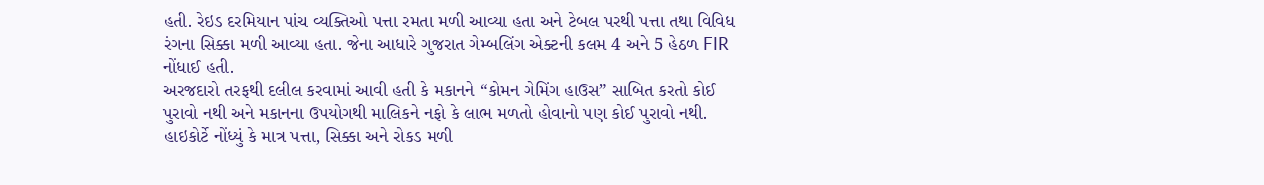હતી. રેઇડ દરમિયાન પાંચ વ્યક્તિઓ પત્તા રમતા મળી આવ્યા હતા અને ટેબલ પરથી પત્તા તથા વિવિધ રંગના સિક્કા મળી આવ્યા હતા. જેના આધારે ગુજરાત ગેમ્બલિંગ એક્ટની કલમ 4 અને 5 હેઠળ FIR નોંધાઈ હતી.
અરજદારો તરફથી દલીલ કરવામાં આવી હતી કે મકાનને “કોમન ગેમિંગ હાઉસ” સાબિત કરતો કોઈ પુરાવો નથી અને મકાનના ઉપયોગથી માલિકને નફો કે લાભ મળતો હોવાનો પણ કોઈ પુરાવો નથી.
હાઇકોર્ટે નોંધ્યું કે માત્ર પત્તા, સિક્કા અને રોકડ મળી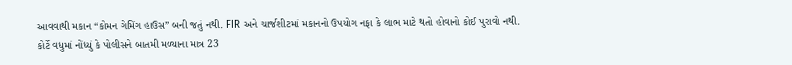આવવાથી મકાન “કોમન ગેમિંગ હાઉસ” બની જતું નથી. FIR અને ચાર્જશીટમાં મકાનનો ઉપયોગ નફા કે લાભ માટે થતો હોવાનો કોઈ પુરાવો નથી.
કોર્ટે વધુમાં નોંધ્યું કે પોલીસને બાતમી મળ્યાના માત્ર 23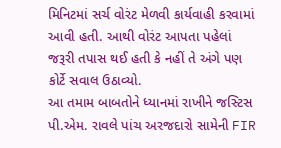મિનિટમાં સર્ચ વોરંટ મેળવી કાર્યવાહી કરવામાં આવી હતી. આથી વોરંટ આપતા પહેલાં જરૂરી તપાસ થઈ હતી કે નહીં તે અંગે પણ કોર્ટે સવાલ ઉઠાવ્યો.
આ તમામ બાબતોને ધ્યાનમાં રાખીને જસ્ટિસ પી.એમ. રાવલે પાંચ અરજદારો સામેની FIR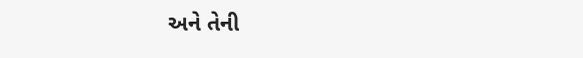અને તેની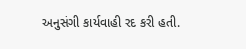અનુસંગી કાર્યવાહી રદ કરી હતી.